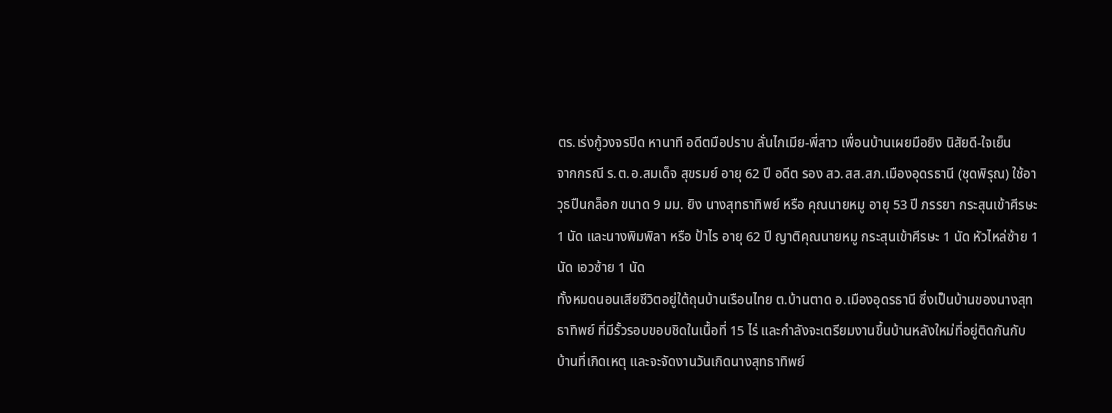ตร.เร่งกู้วงจรปิด หานาที อดีตมือปราบ ลั่นไกเมีย-พี่สาว เพื่อนบ้านเผยมือยิง นิสัยดี-ใจเย็น
จากกรณี ร.ต.อ.สมเด็จ สุขรมย์ อายุ 62 ปี อดีต รอง สว.สส.สภ.เมืองอุดรธานี (ชุดพิรุณ) ใช้อาวุธปืนกล็อก ขนาด 9 มม. ยิง นางสุทธาทิพย์ หรือ คุณนายหมู อายุ 53 ปี ภรรยา กระสุนเข้าศีรษะ 1 นัด และนางพิมพิลา หรือ ป้าไร อายุ 62 ปี ญาติคุณนายหมู กระสุนเข้าศีรษะ 1 นัด หัวไหล่ซ้าย 1 นัด เอวซ้าย 1 นัด
ทั้งหมดนอนเสียชีวิตอยู่ใต้ถุนบ้านเรือนไทย ต.บ้านตาด อ.เมืองอุดรธานี ซึ่งเป็นบ้านของนางสุทธาทิพย์ ที่มีรั้วรอบขอบชิดในเนื้อที่ 15 ไร่ และกำลังจะเตรียมงานขึ้นบ้านหลังใหม่ที่อยู่ติดกันกับบ้านที่เกิดเหตุ และจะจัดงานวันเกิดนางสุทธาทิพย์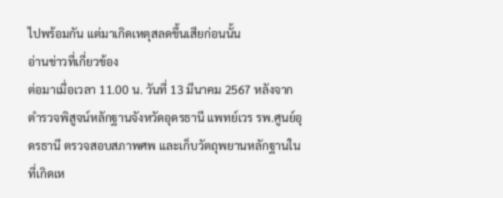ไปพร้อมกัน แต่มาเกิดเหตุสลดขึ้นเสียก่อนนั้น
อ่านข่าวที่เกี่ยวข้อง
ต่อมาเมื่อเวลา 11.00 น. วันที่ 13 มีนาคม 2567 หลังจากตำรวจพิสูจน์หลักฐานจังหวัดอุดรธานี แพทย์เวร รพ.ศูนย์อุดรธานี ตรวจสอบสภาพศพ และเก็บวัตถุพยานหลักฐานในที่เกิดเห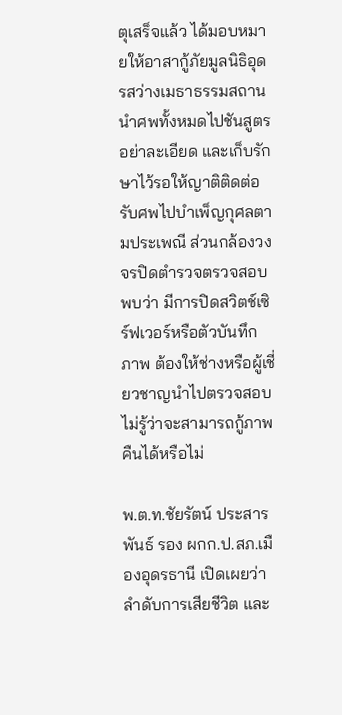ตุเสร็จแล้ว ได้มอบหมายให้อาสากู้ภัยมูลนิธิอุดรสว่างเมธาธรรมสถาน นำศพทั้งหมดไปชันสูตรอย่าละเอียด และเก็บรักษาไว้รอให้ญาติติดต่อรับศพไปบำเพ็ญกุศลตามประเพณี ส่วนกล้องวงจรปิดตำรวจตรวจสอบพบว่า มีการปิดสวิตช์เซิร์ฟเวอร์หรือตัวบันทึกภาพ ต้องให้ช่างหรือผู้เชี่ยวชาญนำไปตรวจสอบ ไม่รู้ว่าจะสามารถกู้ภาพคืนได้หรือไม่

พ.ต.ท.ชัยรัตน์ ประสารพันธ์ รอง ผกก.ป.สภ.เมืองอุดรธานี เปิดเผยว่า ลำดับการเสียชีวิต และ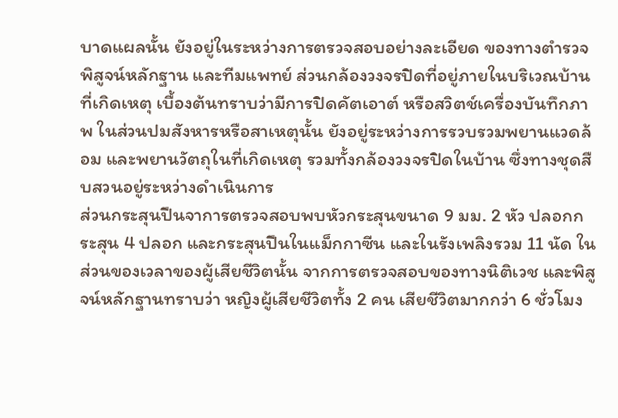บาดแผลนั้น ยังอยู่ในระหว่างการตรวจสอบอย่างละเอียด ของทางตำรวจพิสูจน์หลักฐาน และทีมแพทย์ ส่วนกล้องวงจรปิดที่อยู่ภายในบริเวณบ้านที่เกิดเหตุ เบื้องต้นทราบว่ามีการปิดคัตเอาต์ หรือสวิตช์เครื่องบันทึกภาพ ในส่วนปมสังหารหรือสาเหตุนั้น ยังอยู่ระหว่างการรวบรวมพยานแวดล้อม และพยานวัตถุในที่เกิดเหตุ รวมทั้งกล้องวงจรปิดในบ้าน ซึ่งทางชุดสืบสวนอยู่ระหว่างดำเนินการ
ส่วนกระสุนปืนจาการตรวจสอบพบหัวกระสุนขนาด 9 มม. 2 หัว ปลอกกระสุน 4 ปลอก และกระสุนปืนในแม็กกาซีน และในรังเพลิงรวม 11 นัด ในส่วนของเวลาของผู้เสียชีวิตนั้น จากการตรวจสอบของทางนิติเวช และพิสูจน์หลักฐานทราบว่า หญิงผู้เสียชีวิตทั้ง 2 คน เสียชีวิตมากกว่า 6 ชั่วโมง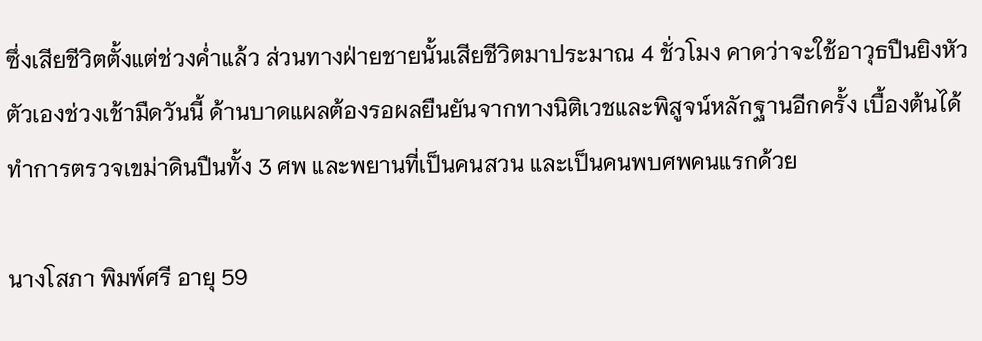ซึ่งเสียชีวิตตั้งแต่ช่วงค่ำแล้ว ส่วนทางฝ่ายชายนั้นเสียชีวิตมาประมาณ 4 ชั่วโมง คาดว่าจะใช้อาวุธปืนยิงหัวตัวเองช่วงเช้ามืดวันนี้ ด้านบาดแผลต้องรอผลยืนยันจากทางนิติเวชและพิสูจน์หลักฐานอีกครั้ง เบื้องต้นได้ทำการตรวจเขม่าดินปืนทั้ง 3 ศพ และพยานที่เป็นคนสวน และเป็นคนพบศพคนแรกด้วย

นางโสภา พิมพ์ศรี อายุ 59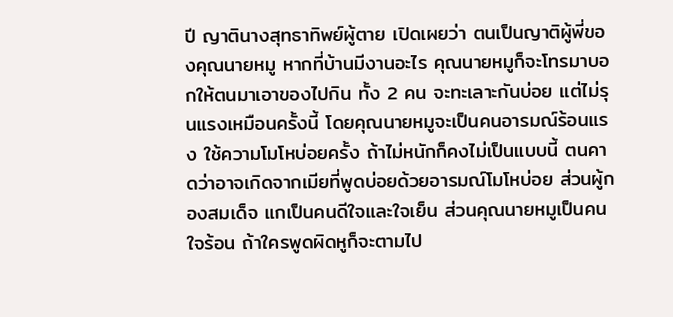ปี ญาตินางสุทธาทิพย์ผู้ตาย เปิดเผยว่า ตนเป็นญาติผู้พี่ของคุณนายหมู หากที่บ้านมีงานอะไร คุณนายหมูก็จะโทรมาบอกให้ตนมาเอาของไปกิน ทั้ง 2 คน จะทะเลาะกันบ่อย แต่ไม่รุนแรงเหมือนครั้งนี้ โดยคุณนายหมูจะเป็นคนอารมณ์ร้อนแรง ใช้ความโมโหบ่อยครั้ง ถ้าไม่หนักก็คงไม่เป็นแบบนี้ ตนคาดว่าอาจเกิดจากเมียที่พูดบ่อยด้วยอารมณ์โมโหบ่อย ส่วนผู้กองสมเด็จ แกเป็นคนดีใจและใจเย็น ส่วนคุณนายหมูเป็นคนใจร้อน ถ้าใครพูดผิดหูก็จะตามไป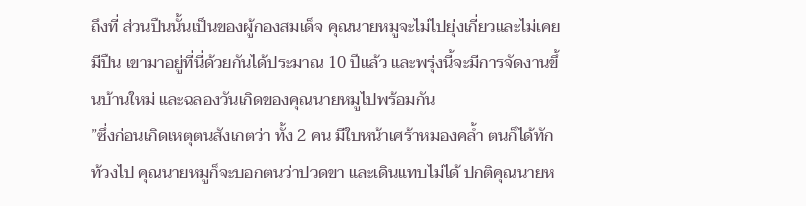ถึงที่ ส่วนปืนนั้นเป็นของผู้กองสมเด็จ คุณนายหมูจะไม่ไปยุ่งเกี่ยวและไม่เคยมีปืน เขามาอยู่ที่นี่ด้วยกันได้ประมาณ 10 ปีแล้ว และพรุ่งนี้จะมีการจัดงานขึ้นบ้านใหม่ และฉลองวันเกิดของคุณนายหมูไปพร้อมกัน
”ซึ่งก่อนเกิดเหตุตนสังเกตว่า ทั้ง 2 คน มีใบหน้าเศร้าหมองคล้ำ ตนก็ได้ทักท้วงไป คุณนายหมูก็จะบอกตนว่าปวดขา และเดินแทบไม่ได้ ปกติคุณนายห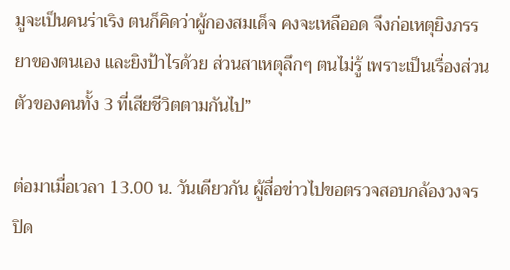มูจะเป็นคนร่าเริง ตนก็คิดว่าผู้กองสมเด็จ คงจะเหลืออด จึงก่อเหตุยิงภรรยาของตนเอง และยิงป้าไรด้วย ส่วนสาเหตุลึกๆ ตนไม่รู้ เพราะเป็นเรื่องส่วนตัวของคนทั้ง 3 ที่เสียชีวิตตามกันไป”

ต่อมาเมื่อเวลา 13.00 น. วันเดียวกัน ผู้สื่อข่าวไปขอตรวจสอบกล้องวงจรปิด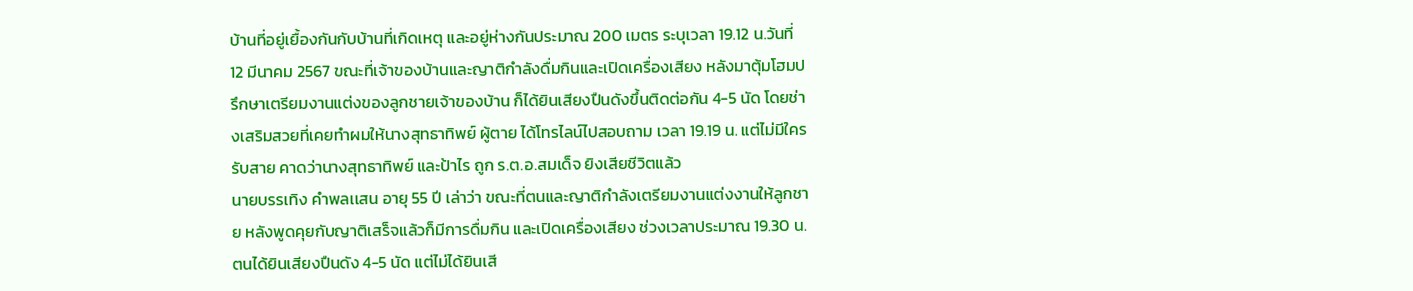บ้านที่อยู่เยื้องกันกับบ้านที่เกิดเหตุ และอยู่ห่างกันประมาณ 200 เมตร ระบุเวลา 19.12 น.วันที่ 12 มีนาคม 2567 ขณะที่เจ้าของบ้านและญาติกำลังดื่มกินและเปิดเครื่องเสียง หลังมาตุ้มโฮมปรึกษาเตรียมงานแต่งของลูกชายเจ้าของบ้าน ก็ได้ยินเสียงปืนดังขึ้นติดต่อกัน 4-5 นัด โดยช่างเสริมสวยที่เคยทำผมให้นางสุทธาทิพย์ ผู้ตาย ได้โทรไลน์ไปสอบถาม เวลา 19.19 น. แต่ไม่มีใครรับสาย คาดว่านางสุทธาทิพย์ และป้าไร ถูก ร.ต.อ.สมเด็จ ยิงเสียชีวิตแล้ว
นายบรรเทิง คำพลเเสน อายุ 55 ปี เล่าว่า ขณะที่ตนและญาติกำลังเตรียมงานแต่งงานให้ลูกชาย หลังพูดคุยกับญาติเสร็จแล้วก็มีการดื่มกิน และเปิดเครื่องเสียง ช่วงเวลาประมาณ 19.30 น.ตนได้ยินเสียงปืนดัง 4-5 นัด แต่ไม่ได้ยินเสี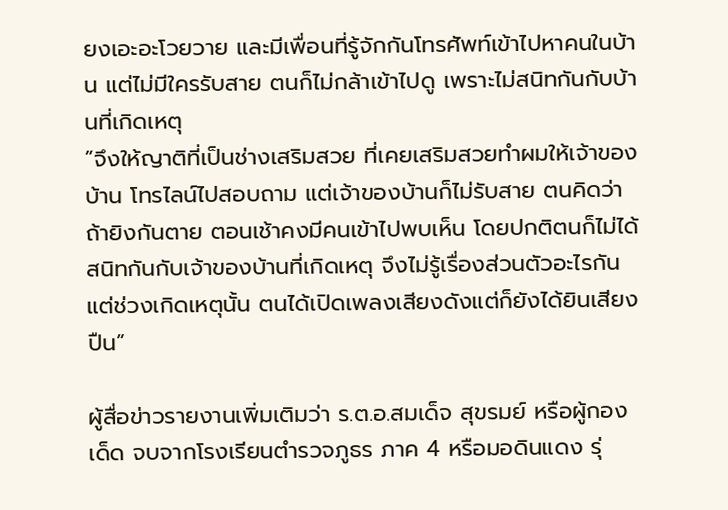ยงเอะอะโวยวาย และมีเพื่อนที่รู้จักกันโทรศัพท์เข้าไปหาคนในบ้าน แต่ไม่มีใครรับสาย ตนก็ไม่กล้าเข้าไปดู เพราะไม่สนิทกันกับบ้านที่เกิดเหตุ
”จึงให้ญาติที่เป็นช่างเสริมสวย ที่เคยเสริมสวยทำผมให้เจ้าของบ้าน โทรไลน์ไปสอบถาม แต่เจ้าของบ้านก็ไม่รับสาย ตนคิดว่าถ้ายิงกันตาย ตอนเช้าคงมีคนเข้าไปพบเห็น โดยปกติตนก็ไม่ได้สนิทกันกับเจ้าของบ้านที่เกิดเหตุ จึงไม่รู้เรื่องส่วนตัวอะไรกัน แต่ช่วงเกิดเหตุนั้น ตนได้เปิดเพลงเสียงดังแต่ก็ยังได้ยินเสียงปืน”

ผู้สื่อข่าวรายงานเพิ่มเติมว่า ร.ต.อ.สมเด็จ สุขรมย์ หรือผู้กองเด็ด จบจากโรงเรียนตำรวจภูธร ภาค 4 หรือมอดินแดง รุ่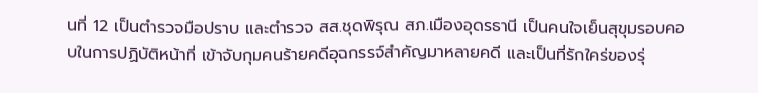นที่ 12 เป็นตำรวจมือปราบ และตำรวจ สส.ชุดพิรุณ สภ.เมืองอุดรธานี เป็นคนใจเย็นสุขุมรอบคอบในการปฏิบัติหน้าที่ เข้าจับกุมคนร้ายคดีอุฉกรรจ์สำคัญมาหลายคดี และเป็นที่รักใคร่ของรุ่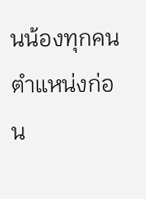นน้องทุกคน ตำแหน่งก่อน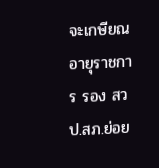จะเกษียณอายุราชการ รอง สวป.สภ.ย่อย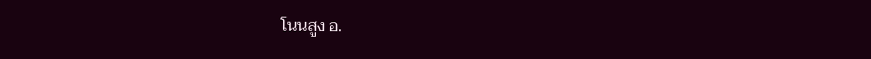โนนสูง อ.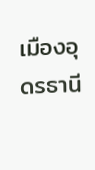เมืองอุดรธานี